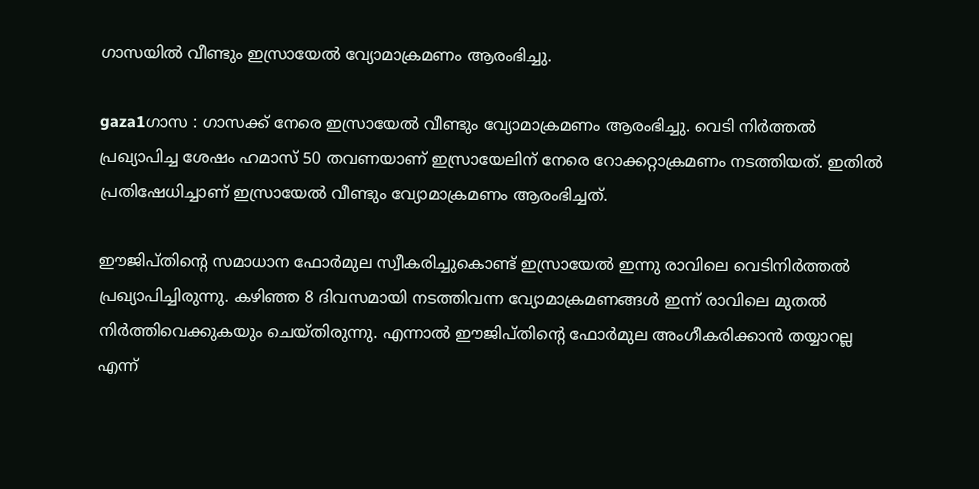ഗാസയില്‍ വീണ്ടും ഇസ്രായേല്‍ വ്യോമാക്രമണം ആരംഭിച്ചു.

gaza1ഗാസ : ഗാസക്ക് നേരെ ഇസ്രായേല്‍ വീണ്ടും വ്യോമാക്രമണം ആരംഭിച്ചു. വെടി നിര്‍ത്തല്‍ പ്രഖ്യാപിച്ച ശേഷം ഹമാസ് 50 തവണയാണ് ഇസ്രായേലിന് നേരെ റോക്കറ്റാക്രമണം നടത്തിയത്. ഇതില്‍ പ്രതിഷേധിച്ചാണ് ഇസ്രായേല്‍ വീണ്ടും വ്യോമാക്രമണം ആരംഭിച്ചത്.

ഈജിപ്തിന്റെ സമാധാന ഫോര്‍മുല സ്വീകരിച്ചുകൊണ്ട് ഇസ്രായേല്‍ ഇന്നു രാവിലെ വെടിനിര്‍ത്തല്‍ പ്രഖ്യാപിച്ചിരുന്നു. കഴിഞ്ഞ 8 ദിവസമായി നടത്തിവന്ന വ്യോമാക്രമണങ്ങള്‍ ഇന്ന് രാവിലെ മുതല്‍ നിര്‍ത്തിവെക്കുകയും ചെയ്തിരുന്നു. എന്നാല്‍ ഈജിപ്തിന്റെ ഫോര്‍മുല അംഗീകരിക്കാന്‍ തയ്യാറല്ല എന്ന്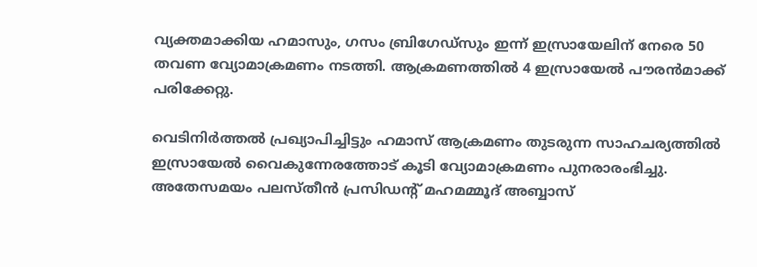വ്യക്തമാക്കിയ ഹമാസും, ഗസം ബ്രിഗേഡ്‌സും ഇന്ന് ഇസ്രായേലിന് നേരെ 50 തവണ വ്യോമാക്രമണം നടത്തി. ആക്രമണത്തില്‍ 4 ഇസ്രായേല്‍ പൗരന്‍മാക്ക് പരിക്കേറ്റു.

വെടിനിര്‍ത്തല്‍ പ്രഖ്യാപിച്ചിട്ടും ഹമാസ് ആക്രമണം തുടരുന്ന സാഹചര്യത്തില്‍ ഇസ്രായേല്‍ വൈകുന്നേരത്തോട് കൂടി വ്യോമാക്രമണം പുനരാരംഭിച്ചു. അതേസമയം പലസ്തീന്‍ പ്രസിഡന്റ് മഹമമ്മൂദ് അബ്ബാസ്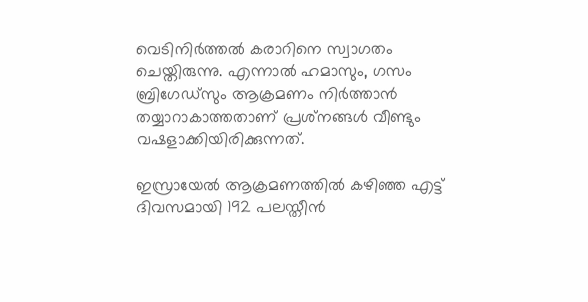വെടിനിര്‍ത്തല്‍ കരാറിനെ സ്വാഗതം ചെയ്തിരുന്നു. എന്നാല്‍ ഹമാസും, ഗസം ബ്രിഗേഡ്‌സും ആക്രമണം നിര്‍ത്താന്‍ തയ്യാറാകാത്തതാണ് പ്രശ്‌നങ്ങള്‍ വീണ്ടും വഷളാക്കിയിരിക്കുന്നത്.

ഇസ്രായേല്‍ ആക്രമണത്തില്‍ കഴിഞ്ഞ എട്ട് ദിവസമായി 192 പലസ്തീന്‍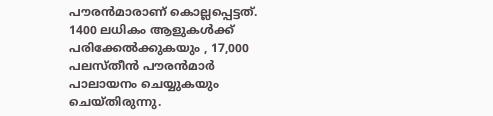പൗരന്‍മാരാണ് കൊല്ലപ്പെട്ടത്. 1400 ലധികം ആളുകള്‍ക്ക് പരിക്കേല്‍ക്കുകയും , 17,000 പലസ്തീന്‍ പൗരന്‍മാര്‍ പാലായനം ചെയ്യുകയും ചെയ്തിരുന്നു.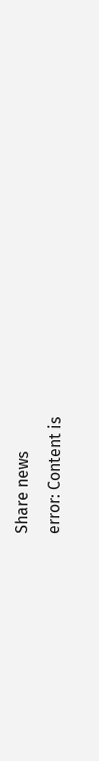Share news
error: Content is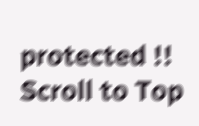protected !!
Scroll to Top